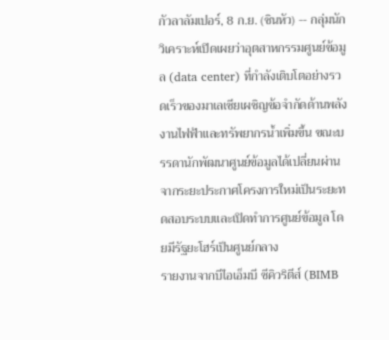กัวลาลัมเปอร์, 8 ก.ย. (ซินหัว) -- กลุ่มนักวิเคราะห์เปิดเผยว่าอุตสาหกรรมศูนย์ข้อมูล (data center) ที่กำลังเติบโตอย่างรวดเร็วของมาเลเซียเผชิญข้อจำกัดด้านพลังงานไฟฟ้าและทรัพยากรน้ำเพิ่มขึ้น ขณะบรรดานักพัฒนาศูนย์ข้อมูลได้เปลี่ยนผ่านจากระยะประกาศโครงการใหม่เป็นระยะทดสอบระบบและเปิดทำการศูนย์ข้อมูล โดยมีรัฐยะโฮร์เป็นศูนย์กลาง
รายงานจากบีไอเอ็มบี ซีคิวริตีส์ (BIMB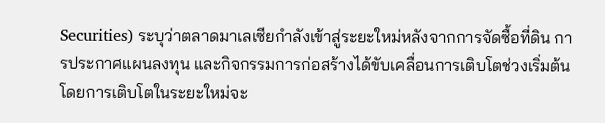Securities) ระบุว่าตลาดมาเลเซียกำลังเข้าสู่ระยะใหม่หลังจากการจัดซื้อที่ดิน การประกาศแผนลงทุน และกิจกรรมการก่อสร้างได้ขับเคลื่อนการเติบโตช่วงเริ่มต้น โดยการเติบโตในระยะใหม่จะ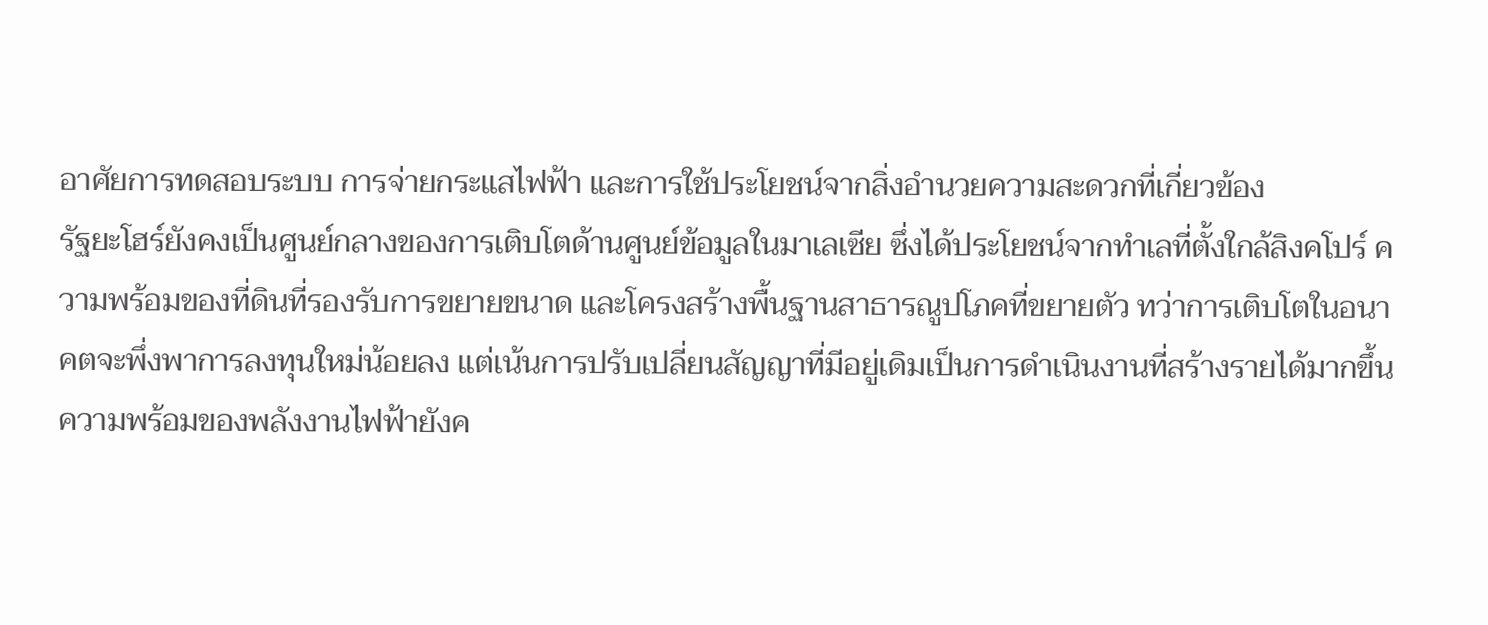อาศัยการทดสอบระบบ การจ่ายกระแสไฟฟ้า และการใช้ประโยชน์จากสิ่งอำนวยความสะดวกที่เกี่ยวข้อง
รัฐยะโฮร์ยังคงเป็นศูนย์กลางของการเติบโตด้านศูนย์ข้อมูลในมาเลเซีย ซึ่งได้ประโยชน์จากทำเลที่ตั้งใกล้สิงคโปร์ ความพร้อมของที่ดินที่รองรับการขยายขนาด และโครงสร้างพื้นฐานสาธารณูปโภคที่ขยายตัว ทว่าการเติบโตในอนาคตจะพึ่งพาการลงทุนใหม่น้อยลง แต่เน้นการปรับเปลี่ยนสัญญาที่มีอยู่เดิมเป็นการดำเนินงานที่สร้างรายได้มากขึ้น
ความพร้อมของพลังงานไฟฟ้ายังค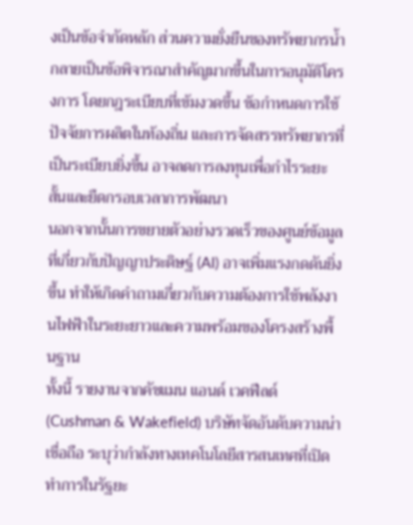งเป็นข้อจำกัดหลัก ส่วนความยั่งยืนของทรัพยากรน้ำกลายเป็นข้อพิจารณาสำคัญมากขึ้นในการอนุมัติโครงการ โดยกฎระเบียบที่เข้มงวดขึ้น ข้อกำหนดการใช้ปัจจัยการผลิตในท้องถิ่น และการจัดสรรทรัพยากรที่เป็นระเบียบยิ่งขึ้น อาจลดการลงทุนเพื่อกำไรระยะสั้นและยืดกรอบเวลาการพัฒนา
นอกจากนั้นการขยายตัวอย่างรวดเร็วของศูนย์ข้อมูลที่เกี่ยวกับปัญญาประดิษฐ์ (AI) อาจเพิ่มแรงกดดันยิ่งขึ้น ทำให้เกิดคำถามเกี่ยวกับความต้องการใช้พลังงานไฟฟ้าในระยะยาวและความพร้อมของโครงสร้างพื้นฐาน
ทั้งนี้ รายงานจากคัชแมน แอนด์ เวคฟีลด์ (Cushman & Wakefield) บริษัทจัดอันดับความน่าเชื่อถือ ระบุว่ากำลังทางเทคโนโลยีสารสนเทศที่เปิดทำการในรัฐยะ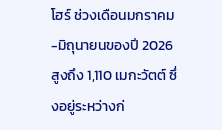โฮร์ ช่วงเดือนมกราคม-มิถุนายนของปี 2026 สูงถึง 1,110 เมกะวัตต์ ซึ่งอยู่ระหว่างก่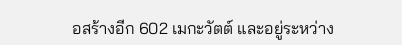อสร้างอีก 602 เมกะวัตต์ และอยู่ระหว่าง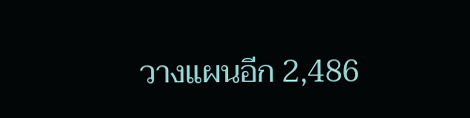วางแผนอีก 2,486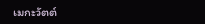เมกะวัตต์